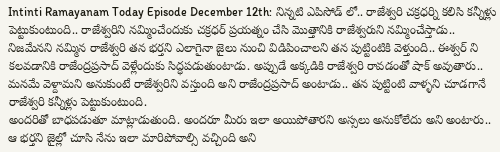Intinti Ramayanam Today Episode December 12th: నిన్నటి ఎపిసోడ్ లో.. రాజేశ్వరి చక్రధర్ని కలిసి కన్నీళ్లు పెట్టుకుంటుంది.. రాజేశ్వరిని నమ్మించేందుకు చక్రధర్ ప్రయత్నం చేసి మొత్తానికి రాజేశ్వరుని నమ్మించేస్తాడు.. నిజమేనని నమ్మిన రాజేశ్వరి తన భర్తని ఎలాగైనా జైలు నుంచి విడిపించాలని తన పుట్టింటికి వెళ్తుంది.. ఈశ్వర్ ని కలవడానికి రాజేంద్రప్రసాద్ వెళ్లేందుకు సిద్ధపడుతుంటాడు. అప్పుడే అక్కడికి రాజేశ్వరి రావడంతో షాక్ అవుతారు.. మనమే వెళ్దామని అనుకుంటే రాజేశ్వరిని వస్తుంది అని రాజేంద్రప్రసాద్ అంటాడు.. తన పుట్టింటి వాళ్ళని చూడగానే రాజేశ్వరి కన్నీళ్లు పెట్టుకుంటుంది.
అందరితో బాధపడుతూ మాట్లాడుతుంది. అందరూ మీరు ఇలా అయిపోతారని అస్సలు అనుకోలేదు అని అంటారు.. ఆ భర్తని జైల్లో చూసి నేను ఇలా మారిపోవాల్సి వచ్చింది అని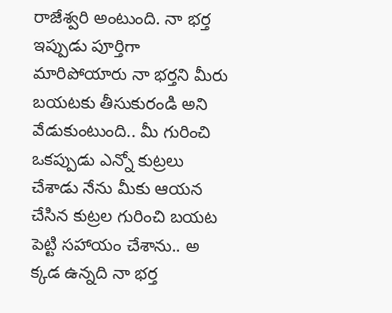రాజేశ్వరి అంటుంది. నా భర్త ఇప్పుడు పూర్తిగా మారిపోయారు నా భర్తని మీరు బయటకు తీసుకురండి అని వేడుకుంటుంది.. మీ గురించి ఒకప్పుడు ఎన్నో కుట్రలు చేశాడు నేను మీకు ఆయన చేసిన కుట్రల గురించి బయట పెట్టి సహాయం చేశాను.. అ క్కడ ఉన్నది నా భర్త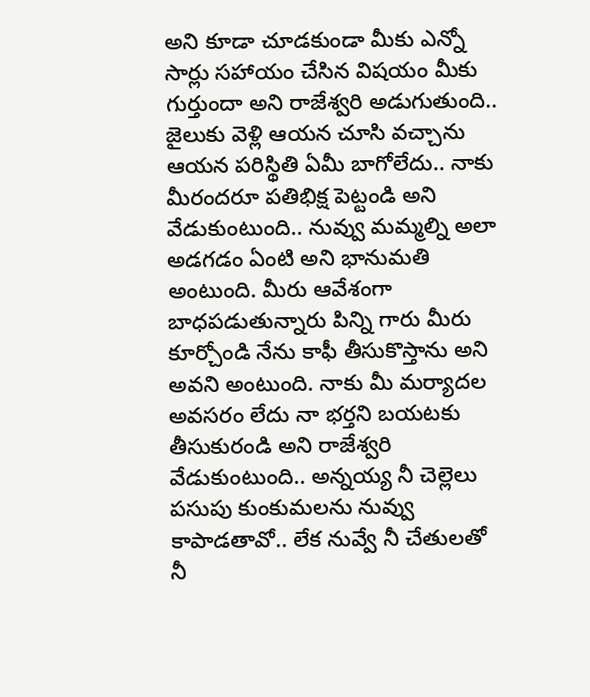అని కూడా చూడకుండా మీకు ఎన్నో సార్లు సహాయం చేసిన విషయం మీకు గుర్తుందా అని రాజేశ్వరి అడుగుతుంది.. జైలుకు వెళ్లి ఆయన చూసి వచ్చాను ఆయన పరిస్థితి ఏమీ బాగోలేదు.. నాకు మీరందరూ పతిభిక్ష పెట్టండి అని వేడుకుంటుంది.. నువ్వు మమ్మల్ని అలా అడగడం ఏంటి అని భానుమతి అంటుంది. మీరు ఆవేశంగా బాధపడుతున్నారు పిన్ని గారు మీరు కూర్చోండి నేను కాఫీ తీసుకొస్తాను అని అవని అంటుంది. నాకు మీ మర్యాదల అవసరం లేదు నా భర్తని బయటకు తీసుకురండి అని రాజేశ్వరి వేడుకుంటుంది.. అన్నయ్య నీ చెల్లెలు పసుపు కుంకుమలను నువ్వు కాపాడతావో.. లేక నువ్వే నీ చేతులతో నీ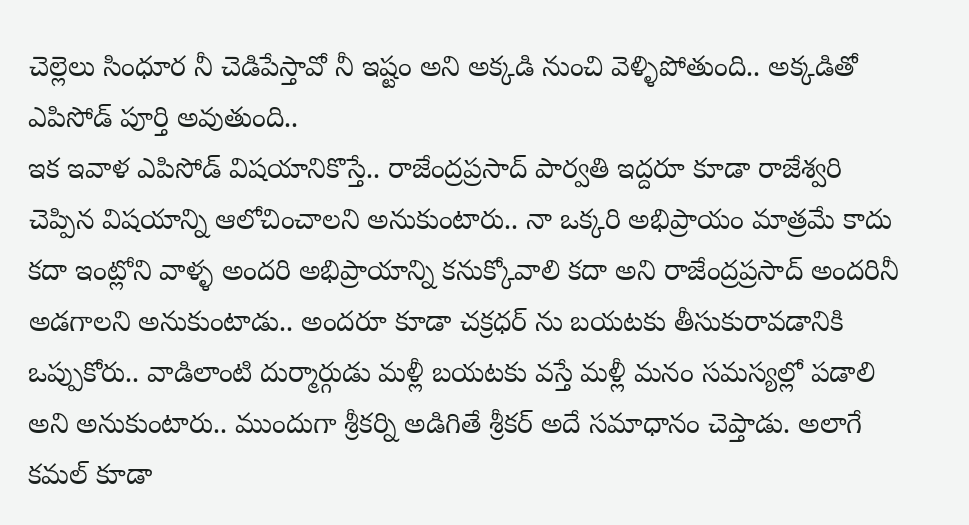చెల్లెలు సింధూర నీ చెడిపేస్తావో నీ ఇష్టం అని అక్కడి నుంచి వెళ్ళిపోతుంది.. అక్కడితో ఎపిసోడ్ పూర్తి అవుతుంది..
ఇక ఇవాళ ఎపిసోడ్ విషయానికొస్తే.. రాజేంద్రప్రసాద్ పార్వతి ఇద్దరూ కూడా రాజేశ్వరి చెప్పిన విషయాన్ని ఆలోచించాలని అనుకుంటారు.. నా ఒక్కరి అభిప్రాయం మాత్రమే కాదు కదా ఇంట్లోని వాళ్ళ అందరి అభిప్రాయాన్ని కనుక్కోవాలి కదా అని రాజేంద్రప్రసాద్ అందరినీ అడగాలని అనుకుంటాడు.. అందరూ కూడా చక్రధర్ ను బయటకు తీసుకురావడానికి ఒప్పుకోరు.. వాడిలాంటి దుర్మార్గుడు మళ్లీ బయటకు వస్తే మళ్లీ మనం సమస్యల్లో పడాలి అని అనుకుంటారు.. ముందుగా శ్రీకర్ని అడిగితే శ్రీకర్ అదే సమాధానం చెప్తాడు. అలాగే కమల్ కూడా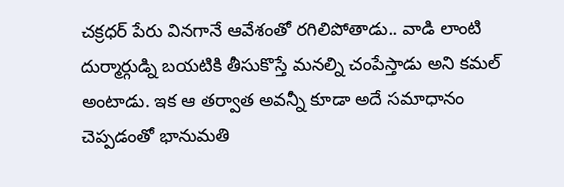చక్రధర్ పేరు వినగానే ఆవేశంతో రగిలిపోతాడు.. వాడి లాంటి దుర్మార్గుడ్ని బయటికి తీసుకొస్తే మనల్ని చంపేస్తాడు అని కమల్ అంటాడు. ఇక ఆ తర్వాత అవన్నీ కూడా అదే సమాధానం చెప్పడంతో భానుమతి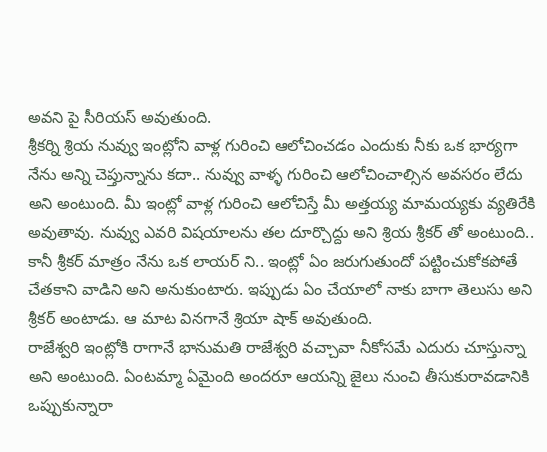అవని పై సీరియస్ అవుతుంది.
శ్రీకర్ని శ్రియ నువ్వు ఇంట్లోని వాళ్ల గురించి ఆలోచించడం ఎందుకు నీకు ఒక భార్యగా నేను అన్ని చెప్తున్నాను కదా.. నువ్వు వాళ్ళ గురించి ఆలోచించాల్సిన అవసరం లేదు అని అంటుంది. మీ ఇంట్లో వాళ్ల గురించి ఆలోచిస్తే మీ అత్తయ్య మామయ్యకు వ్యతిరేకి అవుతావు. నువ్వు ఎవరి విషయాలను తల దూర్చొద్దు అని శ్రియ శ్రీకర్ తో అంటుంది.. కానీ శ్రీకర్ మాత్రం నేను ఒక లాయర్ ని.. ఇంట్లో ఏం జరుగుతుందో పట్టించుకోకపోతే చేతకాని వాడిని అని అనుకుంటారు. ఇప్పుడు ఏం చేయాలో నాకు బాగా తెలుసు అని శ్రీకర్ అంటాడు. ఆ మాట వినగానే శ్రియా షాక్ అవుతుంది.
రాజేశ్వరి ఇంట్లోకి రాగానే భానుమతి రాజేశ్వరి వచ్చావా నీకోసమే ఎదురు చూస్తున్నా అని అంటుంది. ఏంటమ్మా ఏమైంది అందరూ ఆయన్ని జైలు నుంచి తీసుకురావడానికి ఒప్పుకున్నారా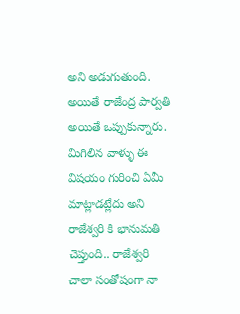అని అడుగుతుంది. అయితే రాజేంద్ర పార్వతి అయితే ఒప్పుకున్నారు. మిగిలిన వాళ్ళు ఈ విషయం గురించి ఏమీ మాట్లాడట్లేదు అని రాజేశ్వరి కి భానుమతి చెప్తుంది.. రాజేశ్వరి చాలా సంతోషంగా నా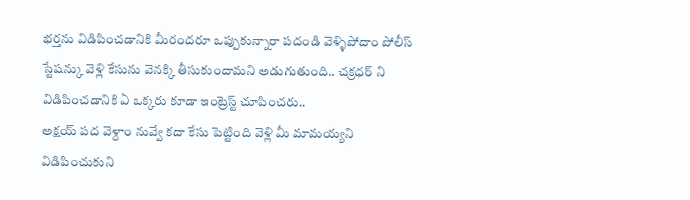భర్తను విడిపించడానికి మీరందరూ ఒప్పుకున్నారా పదండి వెళ్ళిపోదాం పోలీస్ స్టేషన్కు వెళ్లి కేసును వెనక్కి తీసుకుందామని అడుగుతుంది.. చక్రధర్ ని విడిపించడానికి ఏ ఒక్కరు కూడా ఇంట్రెస్ట్ చూపించరు..
అక్షయ్ పద వెళ్దాం నువ్వే కదా కేసు పెట్టింది వెళ్లి మీ మామయ్యని విడిపించుకుని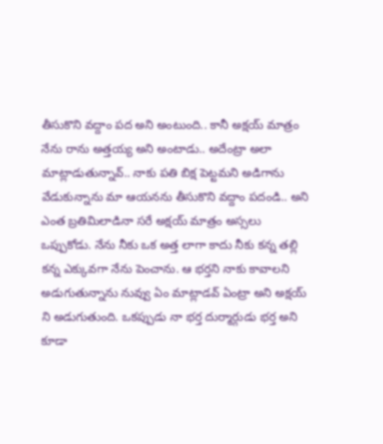తీసుకొని వద్దాం పద అని అంటుంది.. కానీ అక్షయ్ మాత్రం నేను రాను అత్తయ్య అని అంటాడు.. అదేంట్రా అలా మాట్లాడుతున్నావ్.. నాకు పతి బిక్ష పెట్టమని అడిగాను వేడుకున్నాను మా ఆయనను తీసుకొని వద్దాం పదండి.. అని ఎంత బ్రతిమిలాడినా సరే అక్షయ్ మాత్రం అస్సలు ఒప్పుకోడు. నేను నీకు ఒక అత్త లాగా కాదు నీకు కన్న తల్లి కన్న ఎక్కువగా నేను పెంచాను. ఆ భర్తని నాకు కావాలని అడుగుతున్నాను నువ్వు ఏం మాట్లాడవ్ ఏంట్రా అని అక్షయ్ ని అడుగుతుంది. ఒకప్పుడు నా భర్త దుర్మార్గుడు భర్త అని కూడా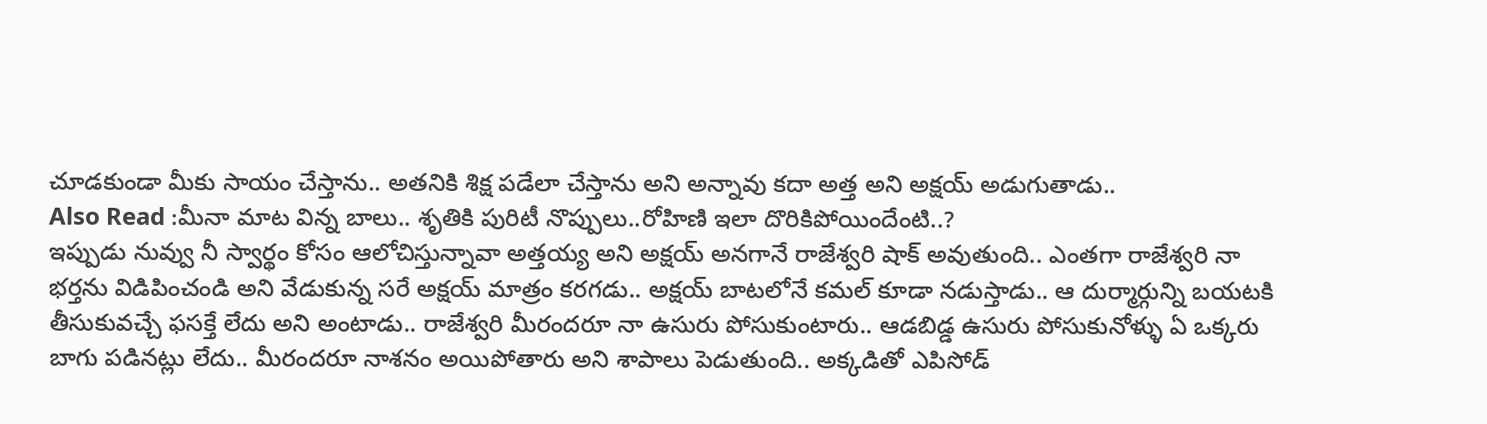చూడకుండా మీకు సాయం చేస్తాను.. అతనికి శిక్ష పడేలా చేస్తాను అని అన్నావు కదా అత్త అని అక్షయ్ అడుగుతాడు..
Also Read :మీనా మాట విన్న బాలు.. శృతికి పురిటీ నొప్పులు..రోహిణి ఇలా దొరికిపోయిందేంటి..?
ఇప్పుడు నువ్వు నీ స్వార్థం కోసం ఆలోచిస్తున్నావా అత్తయ్య అని అక్షయ్ అనగానే రాజేశ్వరి షాక్ అవుతుంది.. ఎంతగా రాజేశ్వరి నా భర్తను విడిపించండి అని వేడుకున్న సరే అక్షయ్ మాత్రం కరగడు.. అక్షయ్ బాటలోనే కమల్ కూడా నడుస్తాడు.. ఆ దుర్మార్గున్ని బయటకి తీసుకువచ్చే ఫసక్తే లేదు అని అంటాడు.. రాజేశ్వరి మీరందరూ నా ఉసురు పోసుకుంటారు.. ఆడబిడ్డ ఉసురు పోసుకునోళ్ళు ఏ ఒక్కరు బాగు పడినట్లు లేదు.. మీరందరూ నాశనం అయిపోతారు అని శాపాలు పెడుతుంది.. అక్కడితో ఎపిసోడ్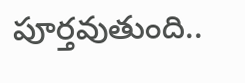పూర్తవుతుంది..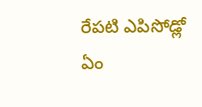రేపటి ఎపిసోడ్లో ఏం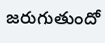జరుగుతుందో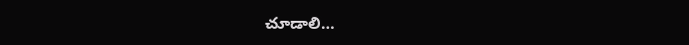చూడాలి…